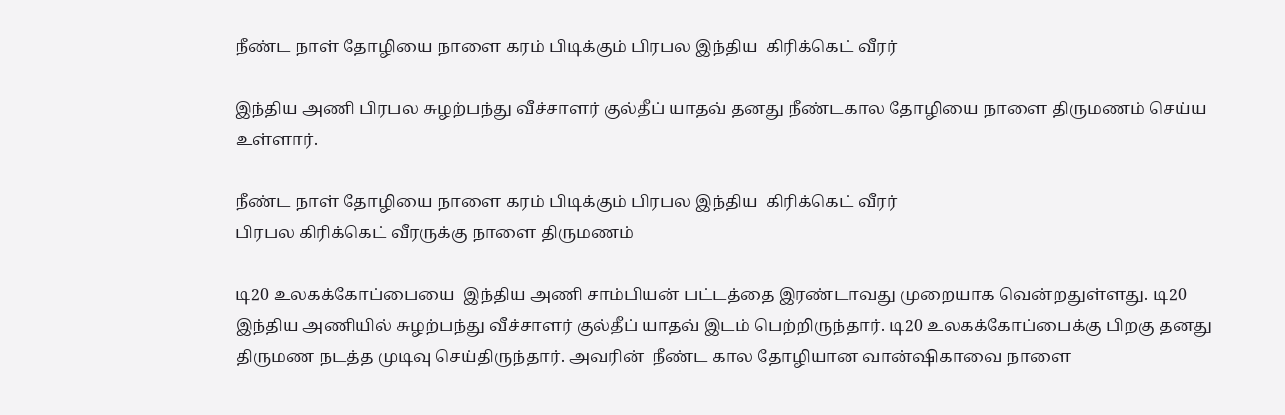நீண்ட நாள் தோழியை நாளை கரம் பிடிக்கும் பிரபல இந்திய  கிரிக்கெட் வீரர்

இந்திய அணி பிரபல சுழற்பந்து வீச்சாளர் குல்தீப் யாதவ் தனது நீண்டகால தோழியை நாளை திருமணம் செய்ய உள்ளார்.

நீண்ட நாள் தோழியை நாளை கரம் பிடிக்கும் பிரபல இந்திய  கிரிக்கெட் வீரர்
பிரபல கிரிக்கெட் வீரருக்கு நாளை திருமணம்

டி20 உலகக்கோப்பையை  இந்திய அணி சாம்பியன் பட்டத்தை இரண்டாவது முறையாக வென்றதுள்ளது. டி20 இந்திய அணியில் சுழற்பந்து வீச்சாளர் குல்தீப் யாதவ் இடம் பெற்றிருந்தார். டி20 உலகக்கோப்பைக்கு பிறகு தனது திருமண நடத்த முடிவு செய்திருந்தார். அவரின்  நீண்ட கால தோழியான வான்ஷிகாவை நாளை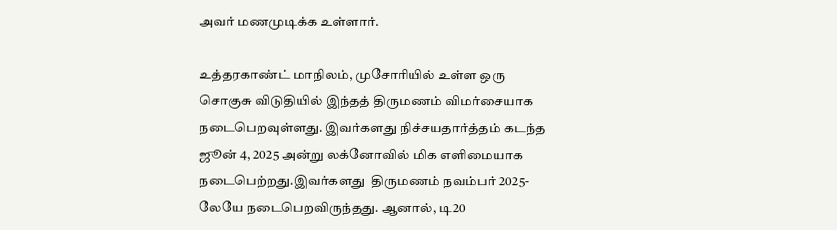அவர் மணமுடிக்க உள்ளார்.

உத்தரகாண்ட் மாநிலம், முசோரியில் உள்ள ஒரு சொகுசு விடுதியில் இந்தத் திருமணம் விமர்சையாக நடைபெறவுள்ளது. இவர்களது நிச்சயதார்த்தம் கடந்த ஜூன் 4, 2025 அன்று லக்னோவில் மிக எளிமையாக நடைபெற்றது.இவர்களது  திருமணம் நவம்பர் 2025-லேயே நடைபெறவிருந்தது. ஆனால், டி20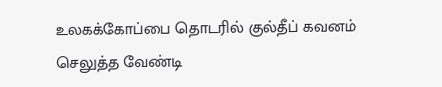உலகக்கோப்பை தொடரில் குல்தீப் கவனம் செலுத்த வேண்டி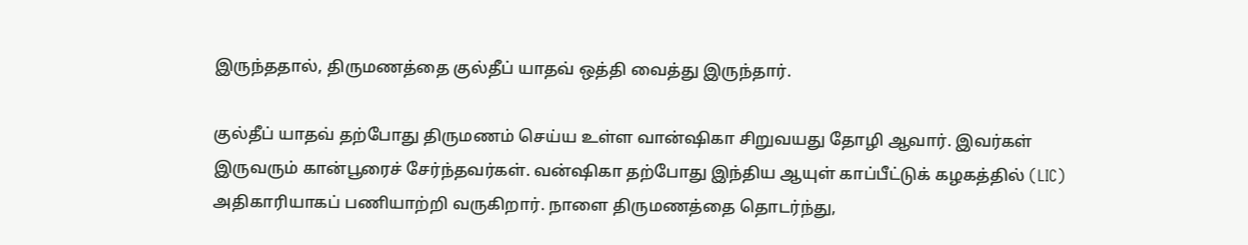இருந்ததால், திருமணத்தை குல்தீப் யாதவ் ஒத்தி வைத்து இருந்தார்.

குல்தீப் யாதவ் தற்போது திருமணம் செய்ய உள்ள வான்ஷிகா சிறுவயது தோழி ஆவார். இவர்கள் இருவரும் கான்பூரைச் சேர்ந்தவர்கள். வன்ஷிகா தற்போது இந்திய ஆயுள் காப்பீட்டுக் கழகத்தில் (LIC) அதிகாரியாகப் பணியாற்றி வருகிறார். நாளை திருமணத்தை தொடர்ந்து,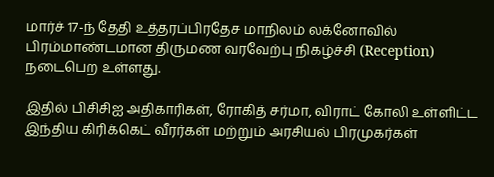மார்ச் 17-ந் தேதி உத்தரப்பிரதேச மாநிலம் லக்னோவில் பிரம்மாண்டமான திருமண வரவேற்பு நிகழ்ச்சி (Reception) நடைபெற உள்ளது.

இதில் பிசிசிஐ அதிகாரிகள், ரோகித் சர்மா, விராட் கோலி உள்ளிட்ட இந்திய கிரிக்கெட் வீரர்கள் மற்றும் அரசியல் பிரமுகர்கள்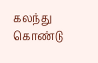கலந்து கொண்டு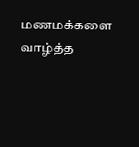மணமக்களை வாழ்த்த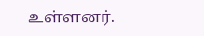உள்ளனர்.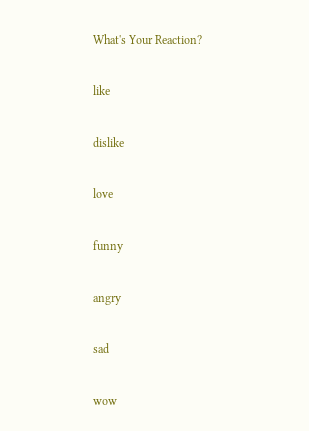What's Your Reaction?

like

dislike

love

funny

angry

sad

wow